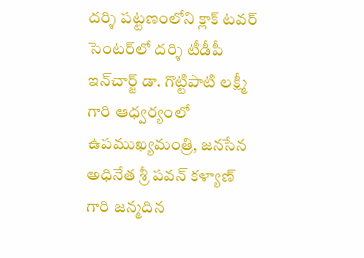దర్శి పట్టణంలోని క్లాక్ టవర్ సెంటర్‌లో దర్శి టీడీపీ ఇన్‌చార్జ్ డా. గొట్టిపాటి లక్ష్మీ గారి ఆధ్వర్యంలో ఉపముఖ్యమంత్రి, జనసేన అధినేత శ్రీ పవన్ కళ్యాణ్ గారి జన్మదిన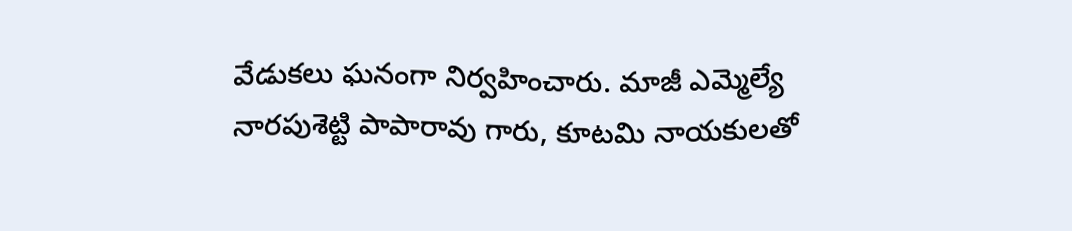వేడుకలు ఘనంగా నిర్వహించారు. మాజీ ఎమ్మెల్యే నారపుశెట్టి పాపారావు గారు, కూటమి నాయకులతో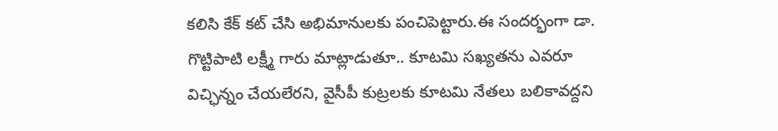కలిసి కేక్ కట్ చేసి అభిమానులకు పంచిపెట్టారు.ఈ సందర్భంగా డా. గొట్టిపాటి లక్ష్మీ గారు మాట్లాడుతూ.. కూటమి సఖ్యతను ఎవరూ విచ్ఛిన్నం చేయలేరని, వైసీపీ కుట్రలకు కూటమి నేతలు బలికావద్దని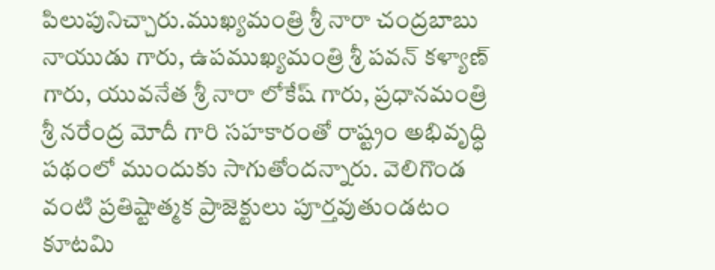పిలుపునిచ్చారు.ముఖ్యమంత్రి శ్రీ నారా చంద్రబాబు నాయుడు గారు, ఉపముఖ్యమంత్రి శ్రీ పవన్ కళ్యాణ్ గారు, యువనేత శ్రీ నారా లోకేష్ గారు, ప్రధానమంత్రి శ్రీ నరేంద్ర మోదీ గారి సహకారంతో రాష్ట్రం అభివృద్ధి పథంలో ముందుకు సాగుతోందన్నారు. వెలిగొండ వంటి ప్రతిష్టాత్మక ప్రాజెక్టులు పూర్తవుతుండటం కూటమి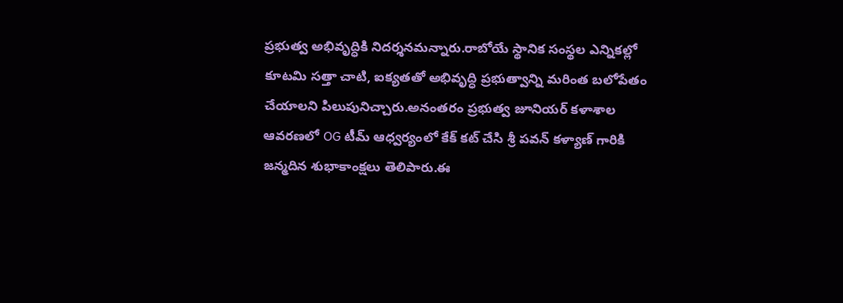ప్రభుత్వ అభివృద్ధికి నిదర్శనమన్నారు.రాబోయే స్థానిక సంస్థల ఎన్నికల్లో కూటమి సత్తా చాటి, ఐక్యతతో అభివృద్ధి ప్రభుత్వాన్ని మరింత బలోపేతం చేయాలని పిలుపునిచ్చారు.అనంతరం ప్రభుత్వ జూనియర్ కళాశాల ఆవరణలో OG టీమ్ ఆధ్వర్యంలో కేక్ కట్ చేసి శ్రీ పవన్ కళ్యాణ్ గారికి జన్మదిన శుభాకాంక్షలు తెలిపారు.ఈ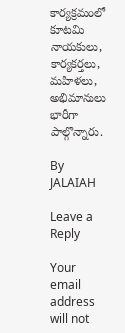కార్యక్రమంలో కూటమి నాయకులు, కార్యకర్తలు, మహిళలు, అభిమానులు భారీగా పాల్గొన్నారు.

By JALAIAH

Leave a Reply

Your email address will not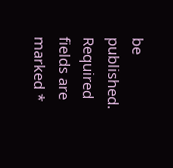be published. Required fields are marked *